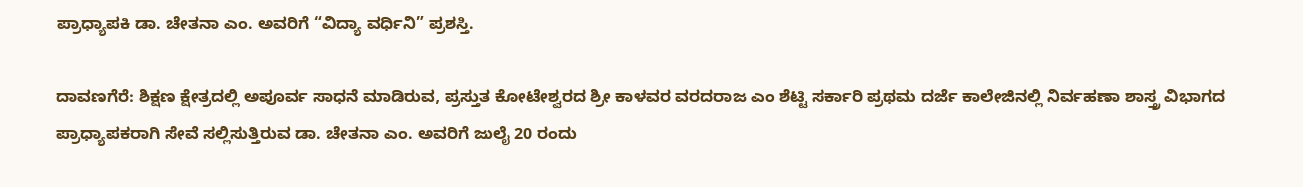ಪ್ರಾಧ್ಯಾಪಕಿ ಡಾ. ಚೇತನಾ ಎಂ. ಅವರಿಗೆ “ವಿದ್ಯಾ ವರ್ಧಿನಿ” ಪ್ರಶಸ್ತಿ.

ದಾವಣಗೆರೆ: ಶಿಕ್ಷಣ ಕ್ಷೇತ್ರದಲ್ಲಿ ಅಪೂರ್ವ ಸಾಧನೆ ಮಾಡಿರುವ, ಪ್ರಸ್ತುತ ಕೋಟೇಶ್ವರದ ಶ್ರೀ ಕಾಳವರ ವರದರಾಜ ಎಂ ಶೆಟ್ಟಿ ಸರ್ಕಾರಿ ಪ್ರಥಮ ದರ್ಜೆ ಕಾಲೇಜಿನಲ್ಲಿ ನಿರ್ವಹಣಾ ಶಾಸ್ತ್ರ ವಿಭಾಗದ ಪ್ರಾಧ್ಯಾಪಕರಾಗಿ ಸೇವೆ ಸಲ್ಲಿಸುತ್ತಿರುವ ಡಾ. ಚೇತನಾ ಎಂ. ಅವರಿಗೆ ಜುಲೈ 20 ರಂದು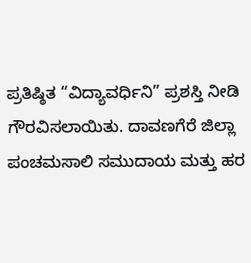ಪ್ರತಿಷ್ಠಿತ “ವಿದ್ಯಾವರ್ಧಿನಿ” ಪ್ರಶಸ್ತಿ ನೀಡಿ ಗೌರವಿಸಲಾಯಿತು. ದಾವಣಗೆರೆ ಜಿಲ್ಲಾ ಪಂಚಮಸಾಲಿ ಸಮುದಾಯ ಮತ್ತು ಹರ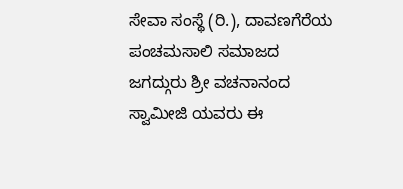ಸೇವಾ ಸಂಸ್ಥೆ (ರಿ.), ದಾವಣಗೆರೆಯ ಪಂಚಮಸಾಲಿ ಸಮಾಜದ ಜಗದ್ಗುರು ಶ್ರೀ ವಚನಾನಂದ ಸ್ವಾಮೀಜಿ ಯವರು ಈ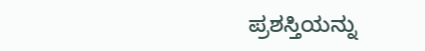ಪ್ರಶಸ್ತಿಯನ್ನು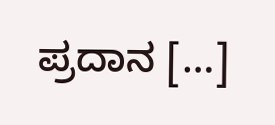ಪ್ರದಾನ […]